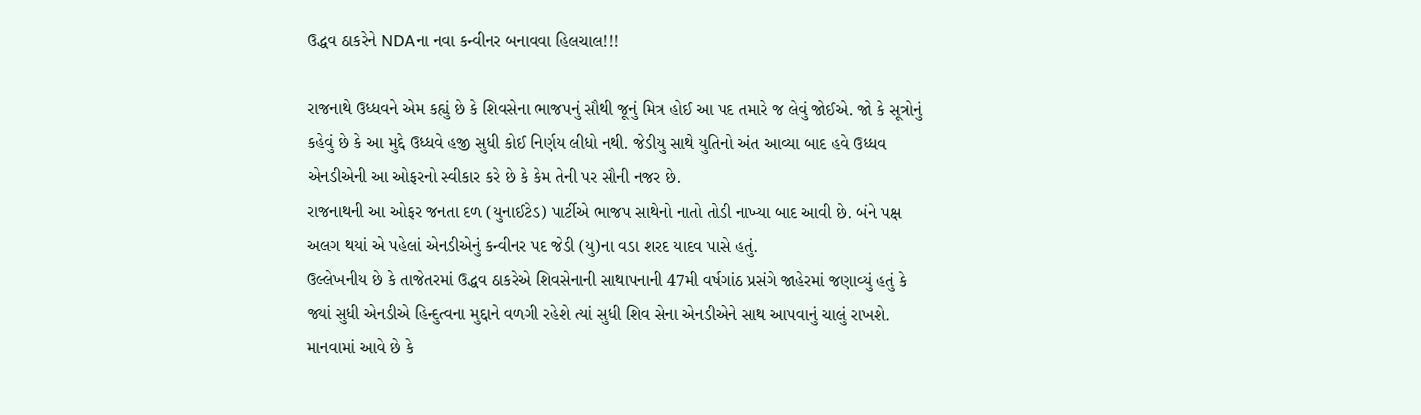ઉદ્ધવ ઠાકરેને NDAના નવા કન્વીનર બનાવવા હિલચાલ!!!

રાજનાથે ઉધ્ધવને એમ કહ્યું છે કે શિવસેના ભાજપનું સૌથી જૂનું મિત્ર હોઈ આ પદ તમારે જ લેવું જોઈએ. જો કે સૂત્રોનું કહેવું છે કે આ મુદ્દે ઉધ્ધવે હજી સુધી કોઈ નિર્ણય લીધો નથી. જેડીયુ સાથે યુતિનો અંત આવ્યા બાદ હવે ઉધ્ધવ એનડીએની આ ઓફરનો સ્વીકાર કરે છે કે કેમ તેની પર સૌની નજર છે.
રાજનાથની આ ઓફર જનતા દળ (યુનાઈટેડ) પાર્ટીએ ભાજપ સાથેનો નાતો તોડી નાખ્યા બાદ આવી છે. બંને પક્ષ અલગ થયાં એ પહેલાં એનડીએનું કન્વીનર પદ જેડી (યુ)ના વડા શરદ યાદવ પાસે હતું.
ઉલ્લેખનીય છે કે તાજેતરમાં ઉદ્ધવ ઠાકરેએ શિવસેનાની સાથાપનાની 47મી વર્ષગાંઠ પ્રસંગે જાહેરમાં જણાવ્યું હતું કે જ્યાં સુધી એનડીએ હિન્દુત્વના મુદ્દાને વળગી રહેશે ત્યાં સુધી શિવ સેના એનડીએને સાથ આપવાનું ચાલું રાખશે. માનવામાં આવે છે કે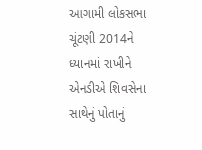આગામી લોકસભા ચૂંટણી 2014ને ધ્યાનમાં રાખીને એનડીએ શિવસેના સાથેનું પોતાનું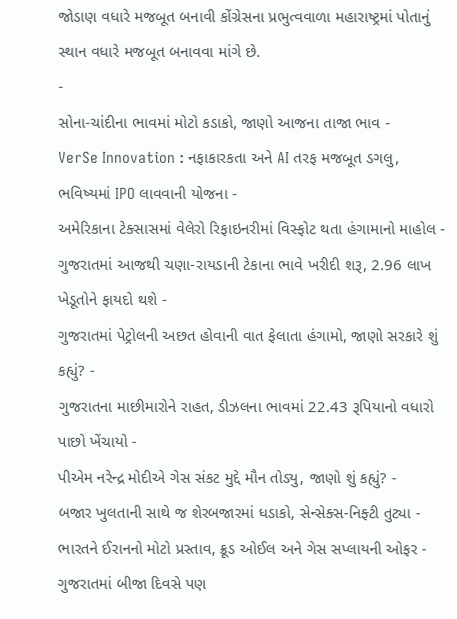જોડાણ વધારે મજબૂત બનાવી કોંગ્રેસના પ્રભુત્વવાળા મહારાષ્ટ્રમાં પોતાનું સ્થાન વધારે મજબૂત બનાવવા માંગે છે.
-
સોના-ચાંદીના ભાવમાં મોટો કડાકો, જાણો આજના તાજા ભાવ -
VerSe Innovation : નફાકારકતા અને AI તરફ મજબૂત ડગલુ, ભવિષ્યમાં IPO લાવવાની યોજના -
અમેરિકાના ટેક્સાસમાં વેલેરો રિફાઇનરીમાં વિસ્ફોટ થતા હંગામાનો માહોલ -
ગુજરાતમાં આજથી ચણા-રાયડાની ટેકાના ભાવે ખરીદી શરૂ, 2.96 લાખ ખેડૂતોને ફાયદો થશે -
ગુજરાતમાં પેટ્રોલની અછત હોવાની વાત ફેલાતા હંગામો, જાણો સરકારે શું કહ્યું? -
ગુજરાતના માછીમારોને રાહત, ડીઝલના ભાવમાં 22.43 રૂપિયાનો વધારો પાછો ખેંચાયો -
પીએમ નરેન્દ્ર મોદીએ ગેસ સંકટ મુદ્દે મૌન તોડ્યુ, જાણો શું કહ્યું? -
બજાર ખુલતાની સાથે જ શેરબજારમાં ધડાકો, સેન્સેક્સ-નિફ્ટી તુટ્યા -
ભારતને ઈરાનનો મોટો પ્રસ્તાવ, ક્રૂડ ઓઈલ અને ગેસ સપ્લાયની ઓફર -
ગુજરાતમાં બીજા દિવસે પણ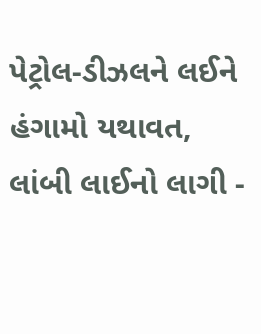પેટ્રોલ-ડીઝલને લઈને હંગામો યથાવત, લાંબી લાઈનો લાગી -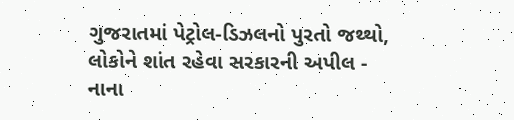ગુજરાતમાં પેટ્રોલ-ડિઝલનો પુરતો જથ્થો, લોકોને શાંત રહેવા સરકારની અપીલ -
નાના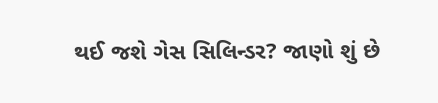થઈ જશે ગેસ સિલિન્ડર? જાણો શું છે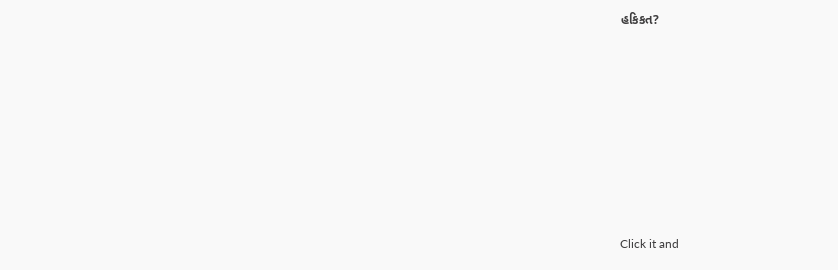હકિકત?









Click it and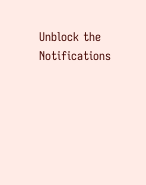Unblock the Notifications